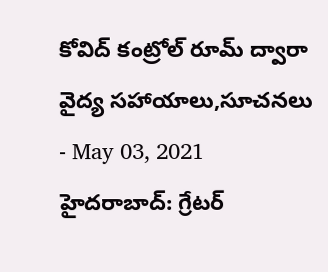కోవిద్ కంట్రోల్ రూమ్ ద్వారా వైద్య సహాయాలు,సూచనలు
- May 03, 2021
హైదరాబాద్: గ్రేటర్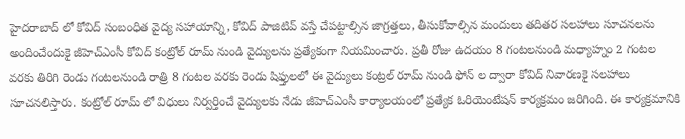హైదరాబాద్ లో కోవిద్ సంబంధిత వైద్య సహాయాన్ని, కోవిద్ పాజిటివ్ వస్తే చేపట్టాల్సిన జాగ్రత్తలు, తీసుకోవాల్సిన మందులు తదితర సలహాలు సూచనలను అందించేందుకై జీహెచ్ఎంసీ కోవిద్ కంట్రోల్ రూమ్ నుండి వైద్యులను ప్రత్యేకంగా నియమించారు. ప్రతీ రోజు ఉదయం 8 గంటలనుండి మధ్యాహ్నం 2 గంటల వరకు తిరిగి రెండు గంటలనుండి రాత్రి 8 గంటల వరకు రెండు షిఫ్తులలో ఈ వైద్యులు కంట్రల్ రూమ్ నుండి ఫోన్ ల ద్వారా కోవిద్ నివారణకై సలహాలు సూచనలిస్తారు. కంట్రోల్ రూమ్ లో విధులు నిర్వర్తించే వైద్యులకు నేడు జీహెచ్ఎంసీ కార్యాలయంలో ప్రత్యేక ఓరియెంటేషన్ కార్యక్రమం జరిగింది. ఈ కార్యక్రమానికి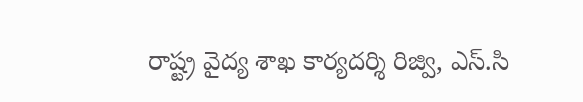రాష్ట్ర వైద్య శాఖ కార్యదర్శి రిజ్వి, ఎస్.సి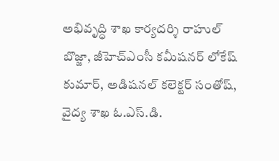అభివృద్ధి శాఖ కార్యదర్శి రాహుల్ బొజ్జా, జీహెచ్ఎంసీ కమీషనర్ లోకేష్ కుమార్, అడిషనల్ కలెక్టర్ సంతోష్, వైద్య శాఖ ఓ.ఎస్.డి.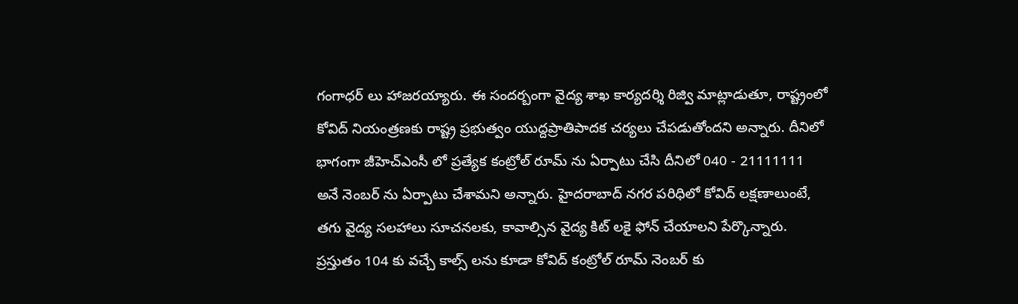గంగాధర్ లు హాజరయ్యారు. ఈ సందర్బంగా వైద్య శాఖ కార్యదర్శి రిజ్వి మాట్లాడుతూ, రాష్ట్రంలో కోవిద్ నియంత్రణకు రాష్ట్ర ప్రభుత్వం యుద్దప్రాతిపాదక చర్యలు చేపడుతోందని అన్నారు. దీనిలో భాగంగా జీహెచ్ఎంసీ లో ప్రత్యేక కంట్రోల్ రూమ్ ను ఏర్పాటు చేసి దీనిలో 040 - 21111111 అనే నెంబర్ ను ఏర్పాటు చేశామని అన్నారు. హైదరాబాద్ నగర పరిధిలో కోవిద్ లక్షణాలుంటే, తగు వైద్య సలహాలు సూచనలకు, కావాల్సిన వైద్య కిట్ లకై ఫోన్ చేయాలని పేర్కొన్నారు. ప్రస్తుతం 104 కు వచ్చే కాల్స్ లను కూడా కోవిద్ కంట్రోల్ రూమ్ నెంబర్ కు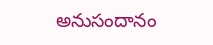అనుసందానం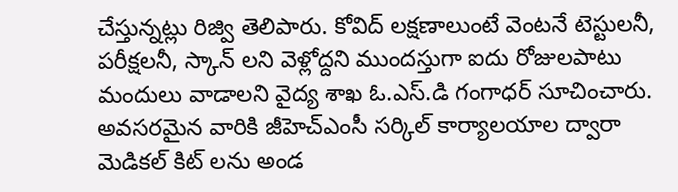చేస్తున్నట్లు రిజ్వి తెలిపారు. కోవిద్ లక్షణాలుంటే వెంటనే టెస్టులనీ, పరీక్షలనీ, స్కాన్ లని వెళ్లోద్దని ముందస్తుగా ఐదు రోజులపాటు మందులు వాడాలని వైద్య శాఖ ఓ.ఎస్.డి గంగాధర్ సూచించారు. అవసరమైన వారికి జీహెచ్ఎంసీ సర్కిల్ కార్యాలయాల ద్వారా మెడికల్ కిట్ లను అండ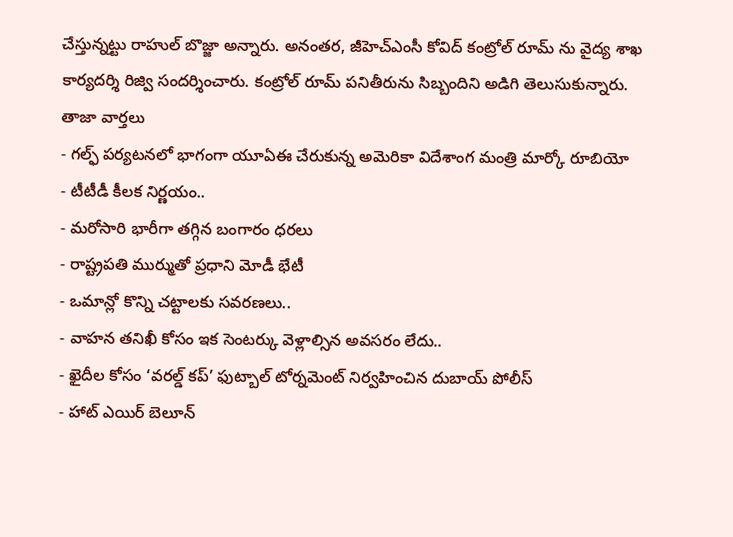చేస్తున్నట్టు రాహుల్ బొజ్జా అన్నారు. అనంతర, జీహెచ్ఎంసీ కోవిద్ కంట్రోల్ రూమ్ ను వైద్య శాఖ కార్యదర్శి రిజ్వి సందర్శించారు. కంట్రోల్ రూమ్ పనితీరును సిబ్బందిని అడిగి తెలుసుకున్నారు.
తాజా వార్తలు
- గల్ఫ్ పర్యటనలో భాగంగా యూఏఈ చేరుకున్న అమెరికా విదేశాంగ మంత్రి మార్కో రూబియో
- టీటీడీ కీలక నిర్ణయం..
- మరోసారి భారీగా తగ్గిన బంగారం ధరలు
- రాష్ట్రపతి ముర్ముతో ప్రధాని మోడీ భేటీ
- ఒమాన్లో కొన్ని చట్టాలకు సవరణలు..
- వాహన తనిఖీ కోసం ఇక సెంటర్కు వెళ్లాల్సిన అవసరం లేదు..
- ఖైదీల కోసం ‘వరల్డ్ కప్’ ఫుట్బాల్ టోర్నమెంట్ నిర్వహించిన దుబాయ్ పోలీస్
- హాట్ ఎయిర్ బెలూన్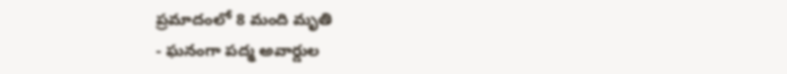ప్రమాదంలో 8 మంది మృతి
- ఘనంగా పద్మ అవార్డుల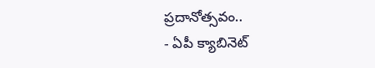ప్రదానోత్సవం..
- ఏపీ క్యాబినెట్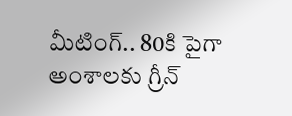మీటింగ్.. 80కి పైగా అంశాలకు గ్రీన్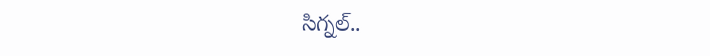సిగ్నల్..